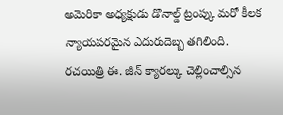అమెరికా అధ్యక్షుడు డొనాల్డ్ ట్రంప్కు మరో కీలక న్యాయపరమైన ఎదురుదెబ్బ తగిలింది. రచయిత్రి ఈ. జీన్ క్యారల్కు చెల్లించాల్సిన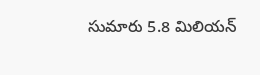సుమారు 5.8 మిలియన్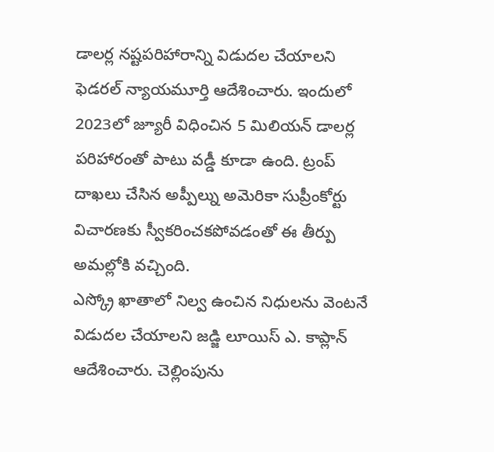డాలర్ల నష్టపరిహారాన్ని విడుదల చేయాలని ఫెడరల్ న్యాయమూర్తి ఆదేశించారు. ఇందులో 2023లో జ్యూరీ విధించిన 5 మిలియన్ డాలర్ల పరిహారంతో పాటు వడ్డీ కూడా ఉంది. ట్రంప్ దాఖలు చేసిన అప్పీల్ను అమెరికా సుప్రీంకోర్టు విచారణకు స్వీకరించకపోవడంతో ఈ తీర్పు అమల్లోకి వచ్చింది.
ఎస్క్రో ఖాతాలో నిల్వ ఉంచిన నిధులను వెంటనే విడుదల చేయాలని జడ్జి లూయిస్ ఎ. కాప్లాన్ ఆదేశించారు. చెల్లింపును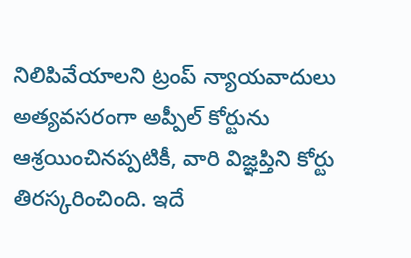నిలిపివేయాలని ట్రంప్ న్యాయవాదులు అత్యవసరంగా అప్పీల్ కోర్టును ఆశ్రయించినప్పటికీ, వారి విజ్ఞప్తిని కోర్టు తిరస్కరించింది. ఇదే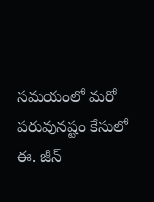సమయంలో మరో పరువునష్టం కేసులో ఈ. జీన్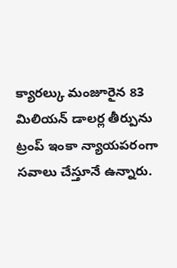క్యారల్కు మంజూరైన 83 మిలియన్ డాలర్ల తీర్పును ట్రంప్ ఇంకా న్యాయపరంగా సవాలు చేస్తూనే ఉన్నారు.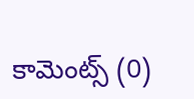కామెంట్స్ (0)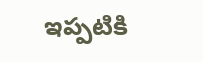ఇప్పటికి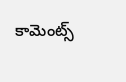కామెంట్స్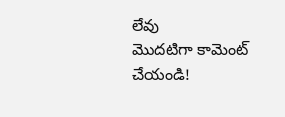లేవు
మొదటిగా కామెంట్ చేయండి!